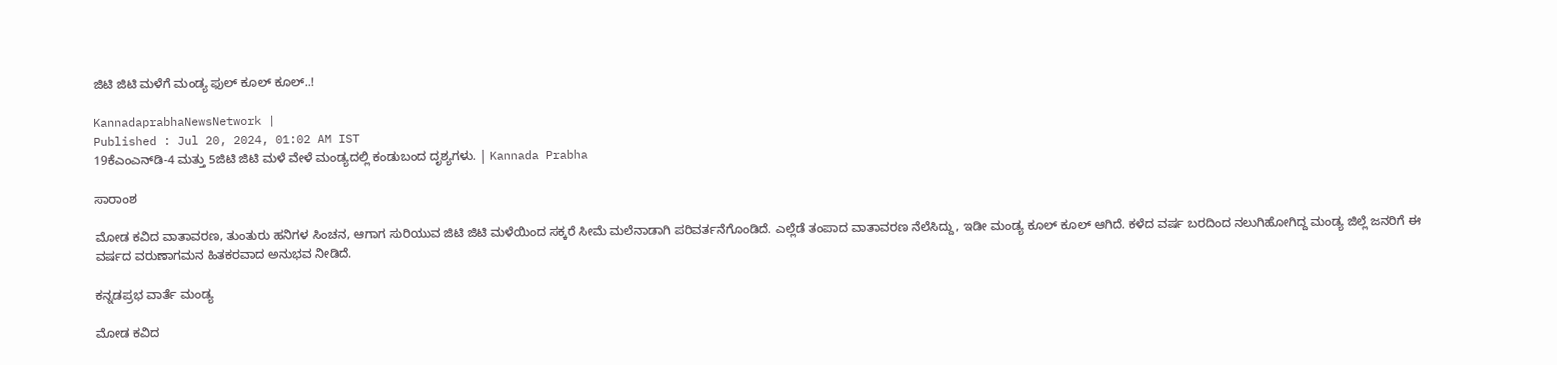ಜಿಟಿ ಜಿಟಿ ಮಳೆಗೆ ಮಂಡ್ಯ ಫುಲ್‌ ಕೂಲ್‌ ಕೂಲ್‌..!

KannadaprabhaNewsNetwork |
Published : Jul 20, 2024, 01:02 AM IST
19ಕೆಎಂಎನ್‌ಡಿ-4 ಮತ್ತು 5ಜಿಟಿ ಜಿಟಿ ಮಳೆ ವೇಳೆ ಮಂಡ್ಯದಲ್ಲಿ ಕಂಡುಬಂದ ದೃಶ್ಯಗಳು. | Kannada Prabha

ಸಾರಾಂಶ

ಮೋಡ ಕವಿದ ವಾತಾವರಣ, ತುಂತುರು ಹನಿಗಳ ಸಿಂಚನ, ಆಗಾಗ ಸುರಿಯುವ ಜಿಟಿ ಜಿಟಿ ಮಳೆಯಿಂದ ಸಕ್ಕರೆ ಸೀಮೆ ಮಲೆನಾಡಾಗಿ ಪರಿವರ್ತನೆಗೊಂಡಿದೆ. ಎಲ್ಲೆಡೆ ತಂಪಾದ ವಾತಾವರಣ ನೆಲೆಸಿದ್ದು, ಇಡೀ ಮಂಡ್ಯ ಕೂಲ್‌ ಕೂಲ್‌ ಆಗಿದೆ. ಕಳೆದ ವರ್ಷ ಬರದಿಂದ ನಲುಗಿಹೋಗಿದ್ದ ಮಂಡ್ಯ ಜಿಲ್ಲೆ ಜನರಿಗೆ ಈ ವರ್ಷದ ವರುಣಾಗಮನ ಹಿತಕರವಾದ ಅನುಭವ ನೀಡಿದೆ.

ಕನ್ನಡಪ್ರಭ ವಾರ್ತೆ ಮಂಡ್ಯ

ಮೋಡ ಕವಿದ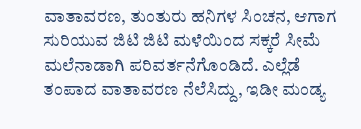ವಾತಾವರಣ, ತುಂತುರು ಹನಿಗಳ ಸಿಂಚನ, ಆಗಾಗ ಸುರಿಯುವ ಜಿಟಿ ಜಿಟಿ ಮಳೆಯಿಂದ ಸಕ್ಕರೆ ಸೀಮೆ ಮಲೆನಾಡಾಗಿ ಪರಿವರ್ತನೆಗೊಂಡಿದೆ. ಎಲ್ಲೆಡೆ ತಂಪಾದ ವಾತಾವರಣ ನೆಲೆಸಿದ್ದು, ಇಡೀ ಮಂಡ್ಯ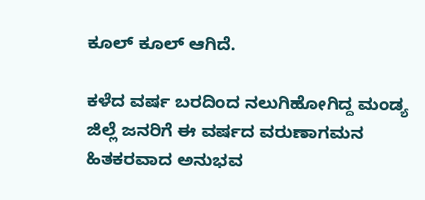ಕೂಲ್‌ ಕೂಲ್‌ ಆಗಿದೆ.

ಕಳೆದ ವರ್ಷ ಬರದಿಂದ ನಲುಗಿಹೋಗಿದ್ದ ಮಂಡ್ಯ ಜಿಲ್ಲೆ ಜನರಿಗೆ ಈ ವರ್ಷದ ವರುಣಾಗಮನ ಹಿತಕರವಾದ ಅನುಭವ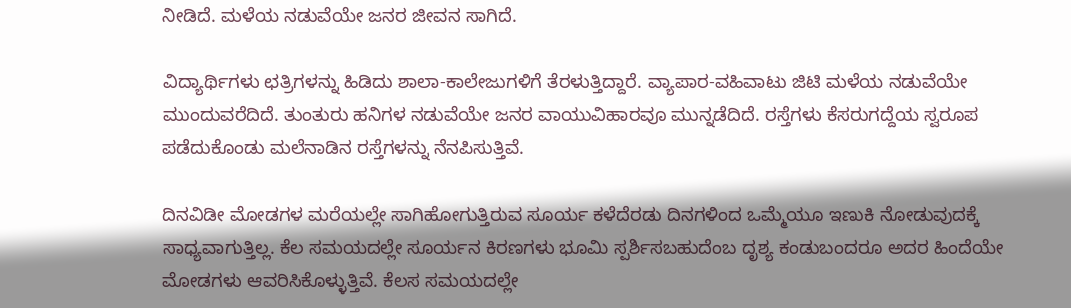ನೀಡಿದೆ. ಮಳೆಯ ನಡುವೆಯೇ ಜನರ ಜೀವನ ಸಾಗಿದೆ.

ವಿದ್ಯಾರ್ಥಿಗಳು ಛತ್ರಿಗಳನ್ನು ಹಿಡಿದು ಶಾಲಾ-ಕಾಲೇಜುಗಳಿಗೆ ತೆರಳುತ್ತಿದ್ದಾರೆ. ವ್ಯಾಪಾರ-ವಹಿವಾಟು ಜಿಟಿ ಮಳೆಯ ನಡುವೆಯೇ ಮುಂದುವರೆದಿದೆ. ತುಂತುರು ಹನಿಗಳ ನಡುವೆಯೇ ಜನರ ವಾಯುವಿಹಾರವೂ ಮುನ್ನಡೆದಿದೆ. ರಸ್ತೆಗಳು ಕೆಸರುಗದ್ದೆಯ ಸ್ವರೂಪ ಪಡೆದುಕೊಂಡು ಮಲೆನಾಡಿನ ರಸ್ತೆಗಳನ್ನು ನೆನಪಿಸುತ್ತಿವೆ.

ದಿನವಿಡೀ ಮೋಡಗಳ ಮರೆಯಲ್ಲೇ ಸಾಗಿಹೋಗುತ್ತಿರುವ ಸೂರ್ಯ ಕಳೆದೆರಡು ದಿನಗಳಿಂದ ಒಮ್ಮೆಯೂ ಇಣುಕಿ ನೋಡುವುದಕ್ಕೆ ಸಾಧ್ಯವಾಗುತ್ತಿಲ್ಲ. ಕೆಲ ಸಮಯದಲ್ಲೇ ಸೂರ್ಯನ ಕಿರಣಗಳು ಭೂಮಿ ಸ್ಪರ್ಶಿಸಬಹುದೆಂಬ ದೃಶ್ಯ ಕಂಡುಬಂದರೂ ಅದರ ಹಿಂದೆಯೇ ಮೋಡಗಳು ಆವರಿಸಿಕೊಳ್ಳುತ್ತಿವೆ. ಕೆಲಸ ಸಮಯದಲ್ಲೇ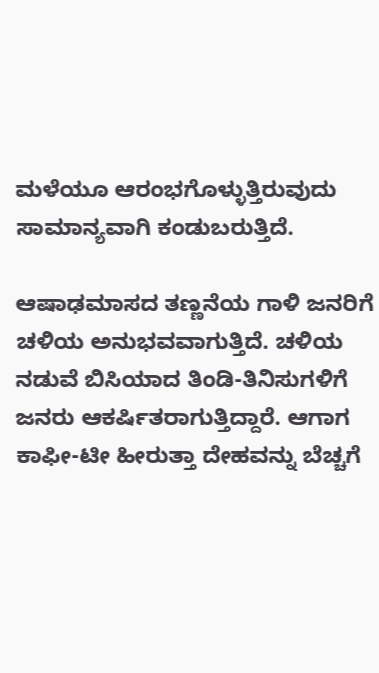ಮಳೆಯೂ ಆರಂಭಗೊಳ್ಳುತ್ತಿರುವುದು ಸಾಮಾನ್ಯವಾಗಿ ಕಂಡುಬರುತ್ತಿದೆ.

ಆಷಾಢಮಾಸದ ತಣ್ಣನೆಯ ಗಾಳಿ ಜನರಿಗೆ ಚಳಿಯ ಅನುಭವವಾಗುತ್ತಿದೆ. ಚಳಿಯ ನಡುವೆ ಬಿಸಿಯಾದ ತಿಂಡಿ-ತಿನಿಸುಗಳಿಗೆ ಜನರು ಆಕರ್ಷಿತರಾಗುತ್ತಿದ್ದಾರೆ. ಆಗಾಗ ಕಾಫೀ-ಟೀ ಹೀರುತ್ತಾ ದೇಹವನ್ನು ಬೆಚ್ಚಗೆ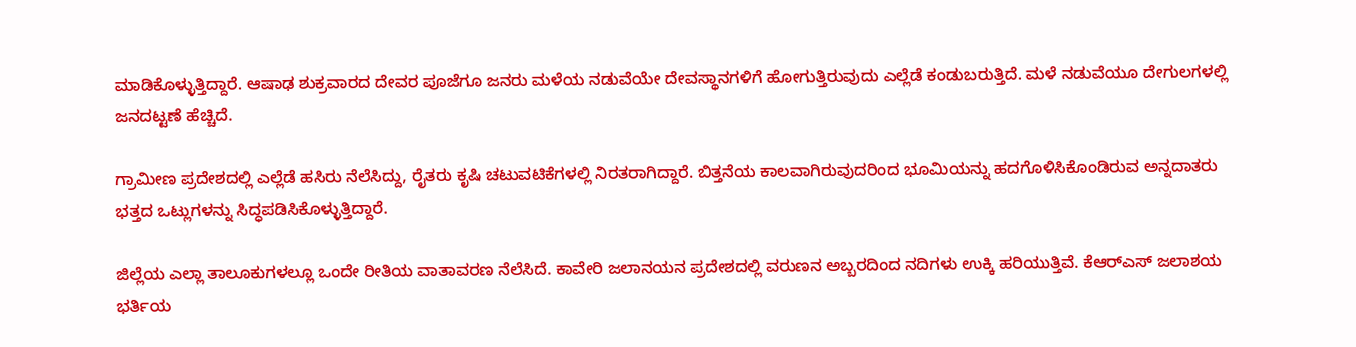ಮಾಡಿಕೊಳ್ಳುತ್ತಿದ್ದಾರೆ. ಆಷಾಢ ಶುಕ್ರವಾರದ ದೇವರ ಪೂಜೆಗೂ ಜನರು ಮಳೆಯ ನಡುವೆಯೇ ದೇವಸ್ಥಾನಗಳಿಗೆ ಹೋಗುತ್ತಿರುವುದು ಎಲ್ಲೆಡೆ ಕಂಡುಬರುತ್ತಿದೆ. ಮಳೆ ನಡುವೆಯೂ ದೇಗುಲಗಳಲ್ಲಿ ಜನದಟ್ಟಣೆ ಹೆಚ್ಚಿದೆ.

ಗ್ರಾಮೀಣ ಪ್ರದೇಶದಲ್ಲಿ ಎಲ್ಲೆಡೆ ಹಸಿರು ನೆಲೆಸಿದ್ದು, ರೈತರು ಕೃಷಿ ಚಟುವಟಿಕೆಗಳಲ್ಲಿ ನಿರತರಾಗಿದ್ದಾರೆ. ಬಿತ್ತನೆಯ ಕಾಲವಾಗಿರುವುದರಿಂದ ಭೂಮಿಯನ್ನು ಹದಗೊಳಿಸಿಕೊಂಡಿರುವ ಅನ್ನದಾತರು ಭತ್ತದ ಒಟ್ಲುಗಳನ್ನು ಸಿದ್ಧಪಡಿಸಿಕೊಳ್ಳುತ್ತಿದ್ದಾರೆ.

ಜಿಲ್ಲೆಯ ಎಲ್ಲಾ ತಾಲೂಕುಗಳಲ್ಲೂ ಒಂದೇ ರೀತಿಯ ವಾತಾವರಣ ನೆಲೆಸಿದೆ. ಕಾವೇರಿ ಜಲಾನಯನ ಪ್ರದೇಶದಲ್ಲಿ ವರುಣನ ಅಬ್ಬರದಿಂದ ನದಿಗಳು ಉಕ್ಕಿ ಹರಿಯುತ್ತಿವೆ. ಕೆಆರ್‌ಎಸ್‌ ಜಲಾಶಯ ಭರ್ತಿಯ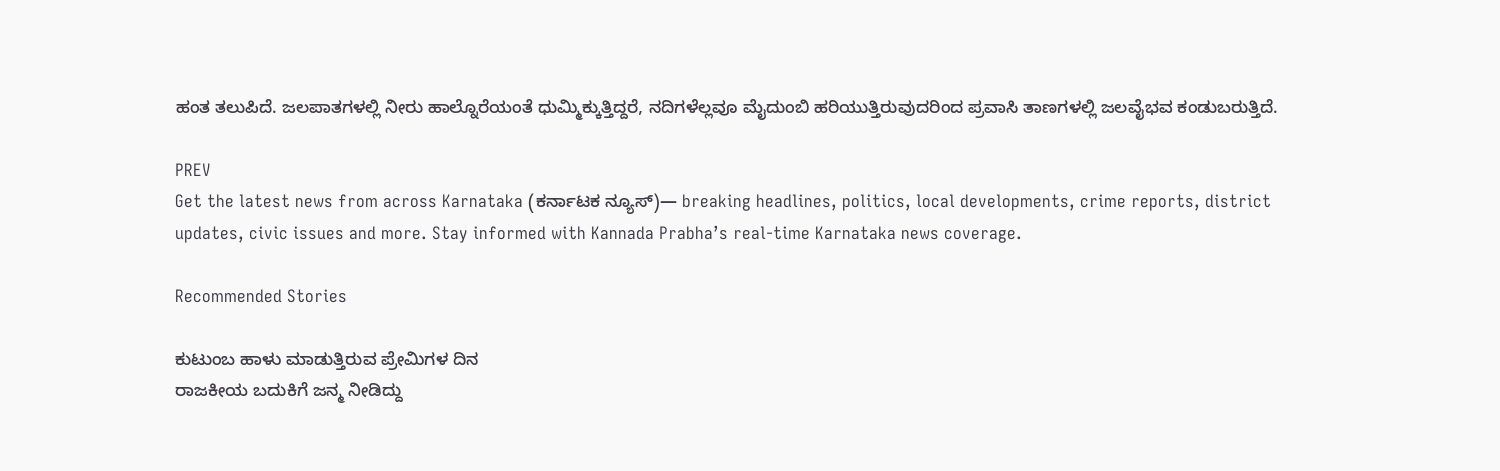ಹಂತ ತಲುಪಿದೆ. ಜಲಪಾತಗಳಲ್ಲಿ ನೀರು ಹಾಲ್ನೊರೆಯಂತೆ ಧುಮ್ಮಿಕ್ಕುತ್ತಿದ್ದರೆ, ನದಿಗಳೆಲ್ಲವೂ ಮೈದುಂಬಿ ಹರಿಯುತ್ತಿರುವುದರಿಂದ ಪ್ರವಾಸಿ ತಾಣಗಳಲ್ಲಿ ಜಲವೈಭವ ಕಂಡುಬರುತ್ತಿದೆ.

PREV
Get the latest news from across Karnataka (ಕರ್ನಾಟಕ ನ್ಯೂಸ್)— breaking headlines, politics, local developments, crime reports, district updates, civic issues and more. Stay informed with Kannada Prabha’s real‑time Karnataka news coverage.

Recommended Stories

ಕುಟುಂಬ ಹಾಳು ಮಾಡುತ್ತಿರುವ ಪ್ರೇಮಿಗಳ ದಿನ
ರಾಜಕೀಯ ಬದುಕಿಗೆ ಜನ್ಮ ನೀಡಿದ್ದು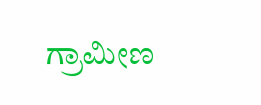ಗ್ರಾಮೀಣ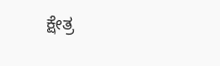ಕ್ಷೇತ್ರ